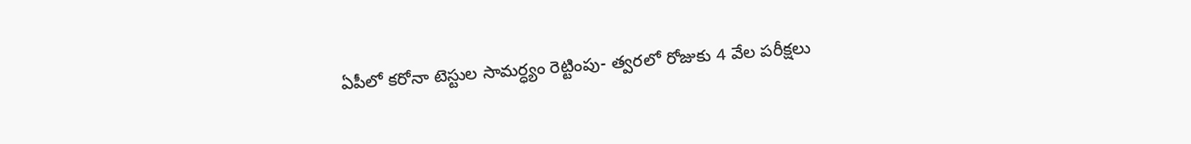ఏపీలో కరోనా టెస్టుల సామర్ధ్యం రెట్టింపు- త్వరలో రోజుకు 4 వేల పరీక్షలు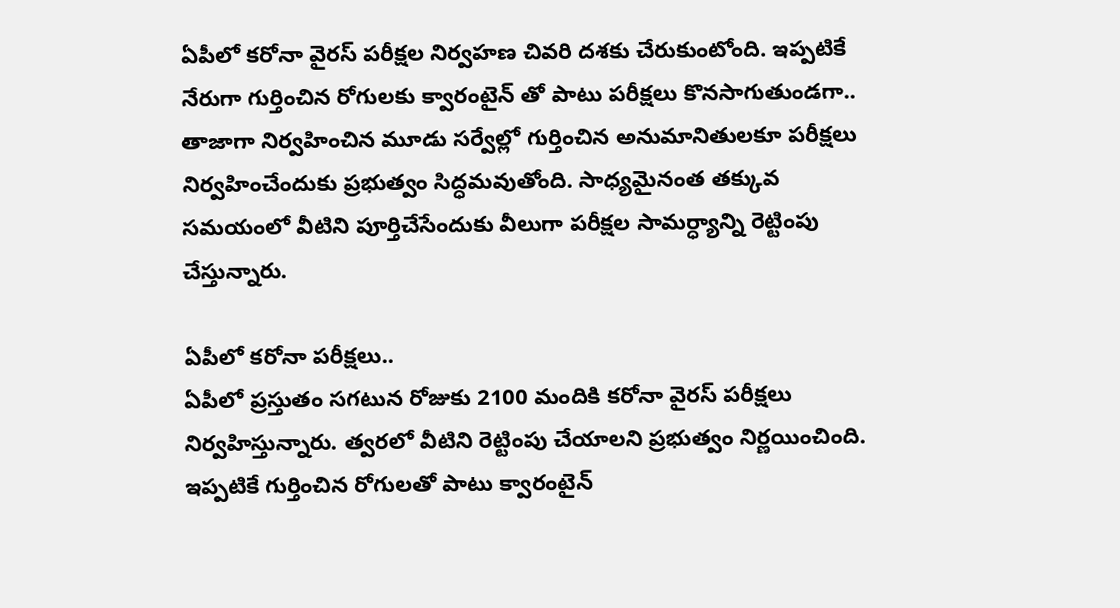ఏపీలో కరోనా వైరస్ పరీక్షల నిర్వహణ చివరి దశకు చేరుకుంటోంది. ఇప్పటికే నేరుగా గుర్తించిన రోగులకు క్వారంటైన్ తో పాటు పరీక్షలు కొనసాగుతుండగా.. తాజాగా నిర్వహించిన మూడు సర్వేల్లో గుర్తించిన అనుమానితులకూ పరీక్షలు నిర్వహించేందుకు ప్రభుత్వం సిద్ధమవుతోంది. సాధ్యమైనంత తక్కువ సమయంలో వీటిని పూర్తిచేసేందుకు వీలుగా పరీక్షల సామర్ధ్యాన్ని రెట్టింపు చేస్తున్నారు.

ఏపీలో కరోనా పరీక్షలు..
ఏపీలో ప్రస్తుతం సగటున రోజుకు 2100 మందికి కరోనా వైరస్ పరీక్షలు నిర్వహిస్తున్నారు. త్వరలో వీటిని రెట్టింపు చేయాలని ప్రభుత్వం నిర్ణయించింది. ఇప్పటికే గుర్తించిన రోగులతో పాటు క్వారంటైన్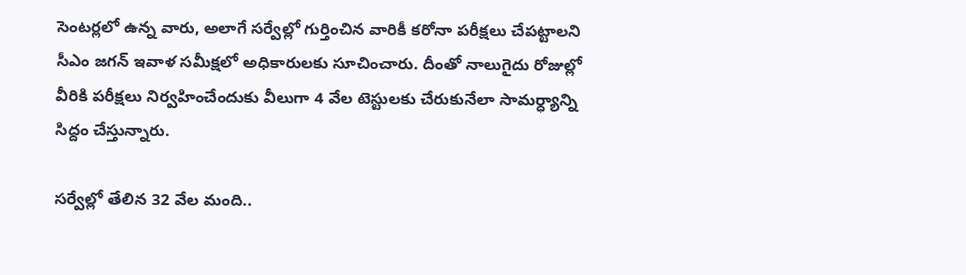సెంటర్లలో ఉన్న వారు, అలాగే సర్వేల్లో గుర్తించిన వారికీ కరోనా పరీక్షలు చేపట్టాలని సీఎం జగన్ ఇవాళ సమీక్షలో అధికారులకు సూచించారు. దీంతో నాలుగైదు రోజుల్లో వీరికి పరీక్షలు నిర్వహించేందుకు వీలుగా 4 వేల టెస్టులకు చేరుకునేలా సామర్ధ్యాన్ని సిద్దం చేస్తున్నారు.

సర్వేల్లో తేలిన 32 వేల మంది..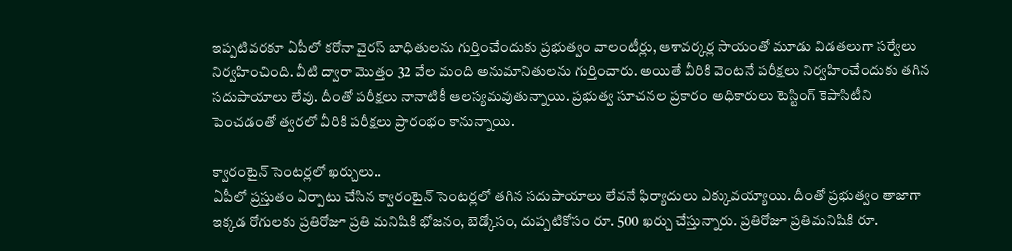ఇప్పటివరకూ ఏపీలో కరోనా వైరస్ బాధితులను గుర్తించేందుకు ప్రభుత్వం వాలంటీర్లు, ఆశావర్కర్ల సాయంతో మూడు విడతలుగా సర్వేలు నిర్వహించింది. వీటి ద్వారా మొత్తం 32 వేల మంది అనుమానితులను గుర్తించారు. అయితే వీరికి వెంటనే పరీక్షలు నిర్వహించేందుకు తగిన సదుపాయాలు లేవు. దీంతో పరీక్షలు నానాటికీ ఆలస్యమవుతున్నాయి. ప్రభుత్వ సూచనల ప్రకారం అధికారులు టెస్టింగ్ కెపాసిటీని పెంచడంతో త్వరలో వీరికి పరీక్షలు ప్రారంభం కానున్నాయి.

క్వారంటైన్ సెంటర్లలో ఖర్చులు..
ఏపీలో ప్రస్తుతం ఏర్పాటు చేసిన క్వారంటైన్ సెంటర్లలో తగిన సదుపాయాలు లేవనే ఫిర్యాదులు ఎక్కువయ్యాయి. దీంతో ప్రభుత్వం తాజాగా ఇక్కడ రోగులకు ప్రతిరోజూ ప్రతి మనిషికి భోజనం, బెడ్కోసం, దుప్పటికోసం రూ. 500 ఖర్చు చేస్తున్నారు. ప్రతిరోజూ ప్రతిమనిషికి రూ.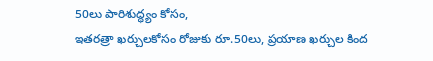50లు పారిశుద్ధ్యం కోసం,
ఇతరత్రా ఖర్చులకోసం రోజుకు రూ.50లు, ప్రయాణ ఖర్చుల కింద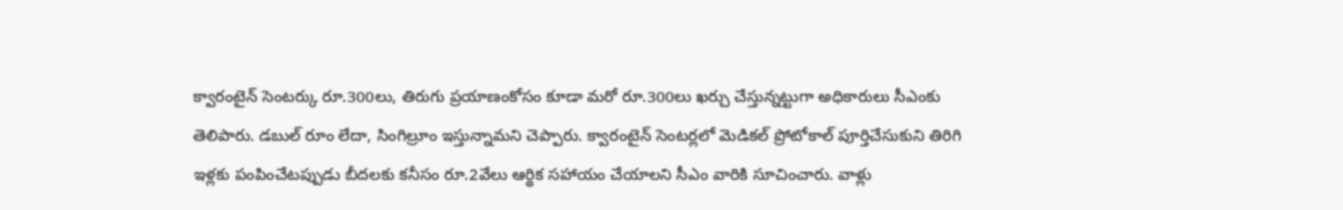క్వారంటైన్ సెంటర్కు రూ.300లు, తిరుగు ప్రయాణంకోసం కూడా మరో రూ.300లు ఖర్చు చేస్తున్నట్టుగా అధికారులు సీఎంకు తెలిపారు. డబుల్ రూం లేదా, సింగిల్రూం ఇస్తున్నామని చెప్పారు. క్వారంటైన్ సెంటర్లలో మెడికల్ ప్రోటోకాల్ పూర్తిచేసుకుని తిరిగి ఇళ్లకు పంపించేటప్పుడు బీదలకు కనీసం రూ.2వేలు ఆర్థిక సహాయం చేయాలని సీఎం వారికి సూచించారు. వాళ్లు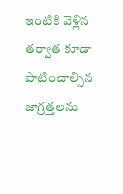ఇంటికి వెళ్లిన తర్వాత కూడా పాటించాల్సిన జాగ్రత్తలను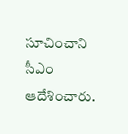సూచించాని సీఎం ఆదేశించారు.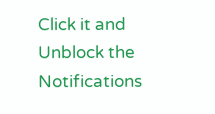Click it and Unblock the Notifications